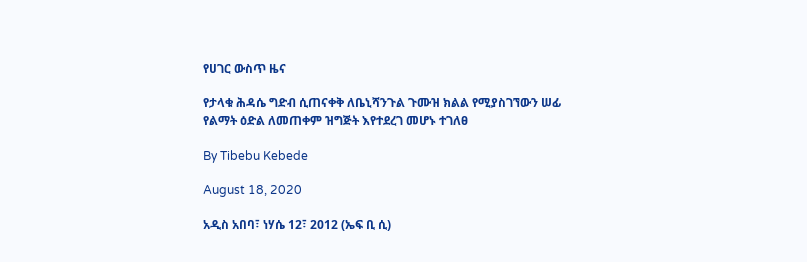የሀገር ውስጥ ዜና

የታላቁ ሕዳሴ ግድብ ሲጠናቀቅ ለቤኒሻንጉል ጉሙዝ ክልል የሚያስገኘውን ሠፊ የልማት ዕድል ለመጠቀም ዝግጅት እየተደረገ መሆኑ ተገለፀ

By Tibebu Kebede

August 18, 2020

አዲስ አበባ፣ ነሃሴ 12፣ 2012 (ኤፍ ቢ ሲ)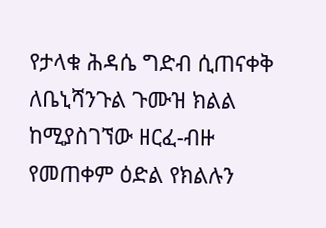የታላቁ ሕዳሴ ግድብ ሲጠናቀቅ ለቤኒሻንጉል ጉሙዝ ክልል ከሚያስገኘው ዘርፈ-ብዙ የመጠቀም ዕድል የክልሉን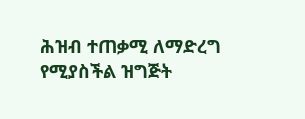ሕዝብ ተጠቃሚ ለማድረግ የሚያስችል ዝግጅት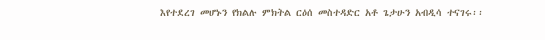እየተደረገ መሆኑን የክልሉ ምክትል ርዕሰ መስተዳድር አቶ ጌታሁን አብዲሳ ተናገሩ፡፡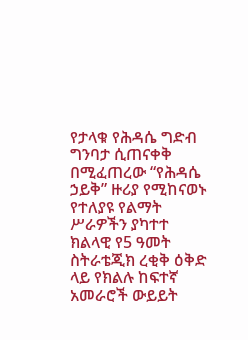የታላቁ የሕዳሴ ግድብ ግንባታ ሲጠናቀቅ በሚፈጠረው “የሕዳሴ ኃይቅ” ዙሪያ የሚከናወኑ የተለያዩ የልማት ሥራዎችን ያካተተ ክልላዊ የ5 ዓመት ስትራቴጂክ ረቂቅ ዕቅድ ላይ የክልሉ ከፍተኛ አመራሮች ውይይት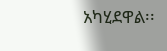አካሂደዋል፡፡